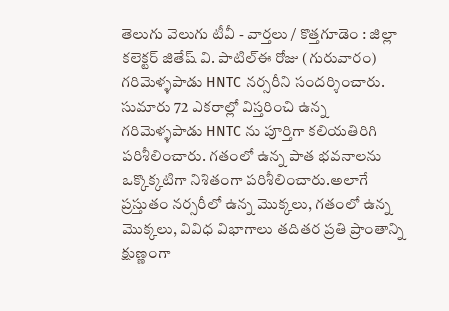తెలుగు వెలుగు టీవీ - వార్తలు / కొత్తగూడెం : జిల్లా కలెక్టర్ జితేష్ వి. పాటిల్ఈ రోజు (గురువారం) గరిమెళ్ళపాడు HNTC నర్సరీని సందర్శించారు. సుమారు 72 ఎకరాల్లో విస్తరించి ఉన్న గరిమెళ్ళపాడు HNTC ను పూర్తిగా కలియతిరిగి పరిశీలించారు. గతంలో ఉన్న పాత భవనాలను ఒక్కొక్కటిగా నిశితంగా పరిశీలించారు.అలాగే ప్రస్తుతం నర్సరీలో ఉన్న మొక్కలు, గతంలో ఉన్న మొక్కలు, వివిధ విభాగాలు తదితర ప్రతి ప్రాంతాన్ని క్షుణ్ణంగా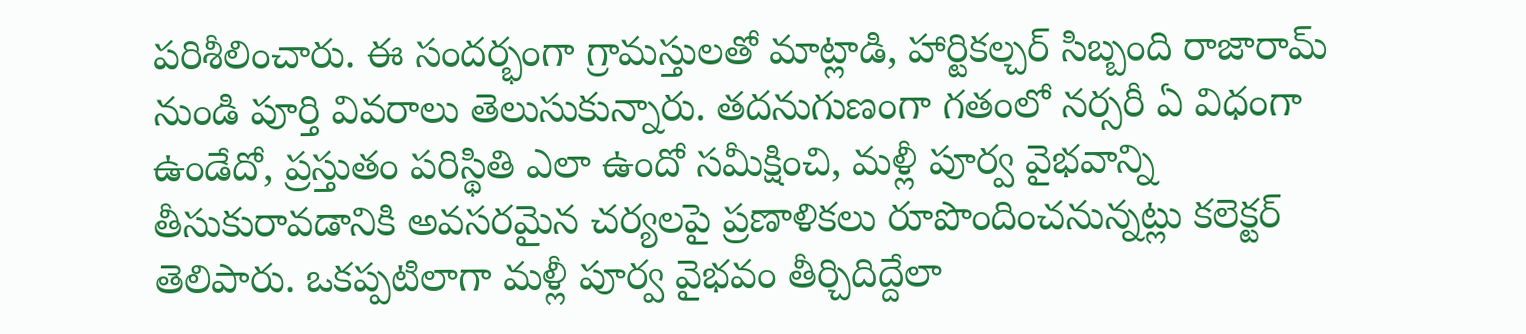పరిశీలించారు. ఈ సందర్భంగా గ్రామస్తులతో మాట్లాడి, హార్టికల్చర్ సిబ్బంది రాజారామ్ నుండి పూర్తి వివరాలు తెలుసుకున్నారు. తదనుగుణంగా గతంలో నర్సరీ ఏ విధంగా ఉండేదో, ప్రస్తుతం పరిస్థితి ఎలా ఉందో సమీక్షించి, మళ్లీ పూర్వ వైభవాన్ని తీసుకురావడానికి అవసరమైన చర్యలపై ప్రణాళికలు రూపొందించనున్నట్లు కలెక్టర్ తెలిపారు. ఒకప్పటిలాగా మళ్లీ పూర్వ వైభవం తీర్చిదిద్దేలా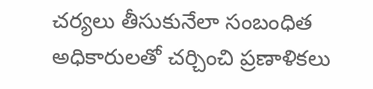చర్యలు తీసుకునేలా సంబంధిత అధికారులతో చర్చించి ప్రణాళికలు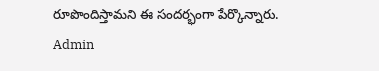రూపొందిస్తామని ఈ సందర్భంగా పేర్కొన్నారు.
Admin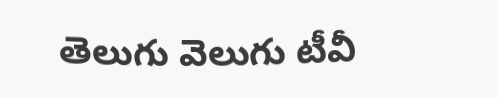తెలుగు వెలుగు టీవీ